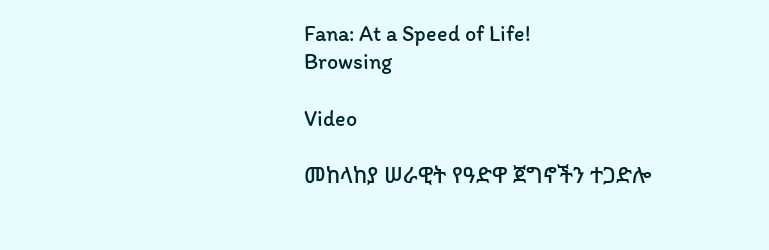Fana: At a Speed of Life!
Browsing

Video

መከላከያ ሠራዊት የዓድዋ ጀግኖችን ተጋድሎ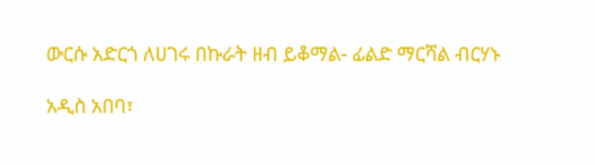ውርሱ አድርጎ ለሀገሩ በኩራት ዘብ ይቆማል- ፊልድ ማርሻል ብርሃኑ

አዲስ አበባ፣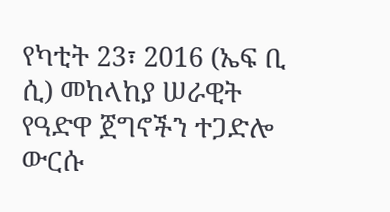የካቲት 23፣ 2016 (ኤፍ ቢ ሲ) መከላከያ ሠራዊት የዓድዋ ጀግኖችን ተጋድሎ ውርሱ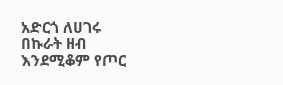አድርጎ ለሀገሩ በኩራት ዘብ እንደሚቆም የጦር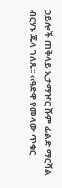ኃይሎች ጠቅላይ ኢታማዦር ሹም ፊልድ ማርሻል ብርሃኑ ጁላ ገለጹ፡፡ ‹‹ዓድዋ የመላው ጥቁር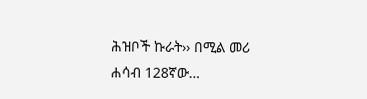ሕዝቦች ኩራት›› በሚል መሪ ሐሳብ 128ኛው…